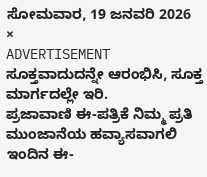ಸೋಮವಾರ, 19 ಜನವರಿ 2026
×
ADVERTISEMENT
ಸೂಕ್ತವಾದುದನ್ನೇ ಆರಂಭಿಸಿ, ಸೂಕ್ತ ಮಾರ್ಗದಲ್ಲೇ ಇರಿ.
ಪ್ರಜಾವಾಣಿ ಈ-ಪತ್ರಿಕೆ ನಿಮ್ಮ ಪ್ರತಿ ಮುಂಜಾನೆಯ ಹವ್ಯಾಸವಾಗಲಿ
ಇಂದಿನ ಈ-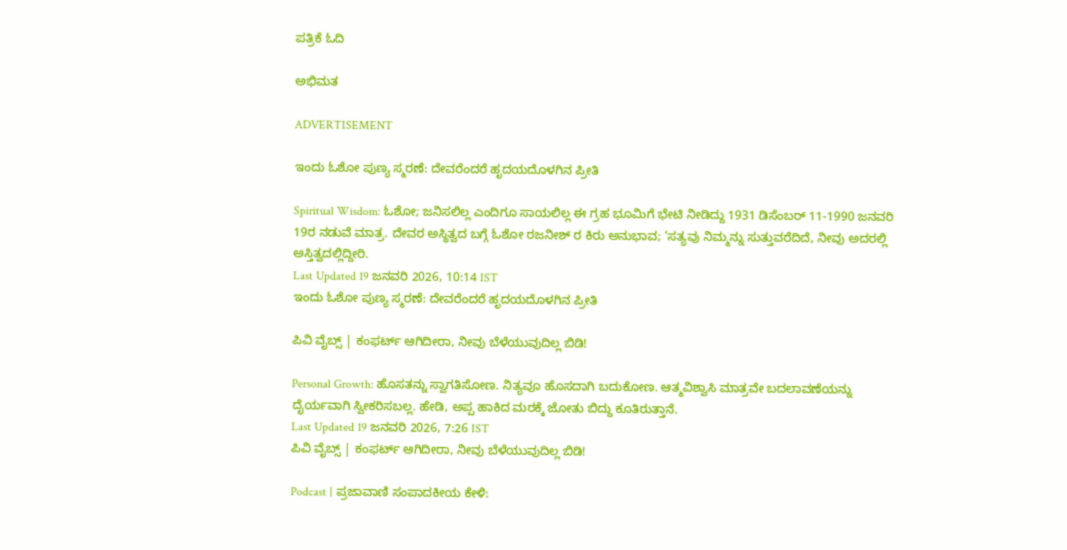ಪತ್ರಿಕೆ ಓದಿ

ಅಭಿಮತ

ADVERTISEMENT

ಇಂದು ಓಶೋ ಪುಣ್ಯ ಸ್ಮರಣೆ: ದೇವರೆಂದರೆ ಹೃದಯದೊಳಗಿನ ಪ್ರೀತಿ

Spiritual Wisdom: ಓಶೋ; ಜನಿಸಲಿಲ್ಲ ಎಂದಿಗೂ ಸಾಯಲಿಲ್ಲ ಈ ಗ್ರಹ ಭೂಮಿಗೆ ಭೇಟಿ ನೀಡಿದ್ದು 1931 ಡಿಸೆಂಬರ್ 11-1990 ಜನವರಿ 19ರ ನಡುವೆ ಮಾತ್ರ. ದೇವರ ಅಸ್ಥಿತ್ವದ ಬಗ್ಗೆ ಓಶೋ ರಜನೀಶ್ ರ ಕಿರು ಅನುಭಾವ; ‘ಸತ್ಯವು ನಿಮ್ಮನ್ನು ಸುತ್ತುವರೆದಿದೆ, ನೀವು ಅದರಲ್ಲಿ ಅಸ್ತಿತ್ವದಲ್ಲಿದ್ದೀರಿ.
Last Updated 19 ಜನವರಿ 2026, 10:14 IST
ಇಂದು ಓಶೋ ಪುಣ್ಯ ಸ್ಮರಣೆ: ದೇವರೆಂದರೆ ಹೃದಯದೊಳಗಿನ ಪ್ರೀತಿ

ಪಿವಿ ವೈಬ್ಸ್‌ | ಕಂಫರ್ಟ್ ಆಗಿದೀರಾ, ನೀವು ಬೆಳೆಯುವುದಿಲ್ಲ ಬಿಡಿ!

Personal Growth: ಹೊಸತನ್ನು ಸ್ವಾಗತಿಸೋಣ. ನಿತ್ಯವೂ ಹೊಸದಾಗಿ ಬದುಕೋಣ. ಆತ್ಮವಿಶ್ವಾಸಿ ಮಾತ್ರವೇ ಬದಲಾವಣೆಯನ್ನು ದೈರ್ಯವಾಗಿ ಸ್ವೀಕರಿಸಬಲ್ಲ. ಹೇಡಿ, ಅಪ್ಪ ಹಾಕಿದ ಮರಕ್ಕೆ ಜೋತು ಬಿದ್ದು ಕೂತಿರುತ್ತಾನೆ.
Last Updated 19 ಜನವರಿ 2026, 7:26 IST
ಪಿವಿ ವೈಬ್ಸ್‌ | ಕಂಫರ್ಟ್ ಆಗಿದೀರಾ, ನೀವು ಬೆಳೆಯುವುದಿಲ್ಲ ಬಿಡಿ!

Podcast | ಪ್ರಜಾವಾಣಿ ಸಂಪಾದಕೀಯ ಕೇಳಿ: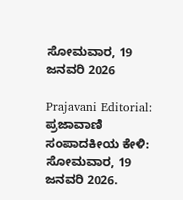ಸೋಮವಾರ, 19 ಜನವರಿ 2026

Prajavani Editorial: ಪ್ರಜಾವಾಣಿ ಸಂಪಾದಕೀಯ ಕೇಳಿ: ಸೋಮವಾರ, 19 ಜನವರಿ 2026.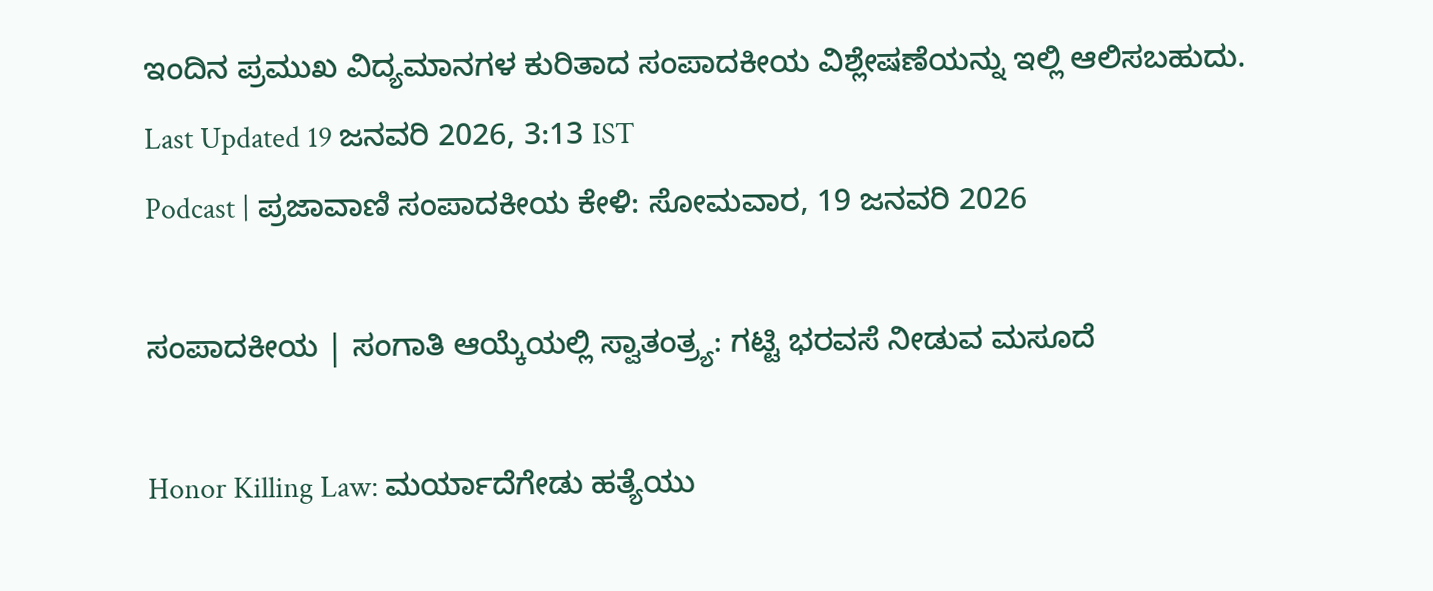ಇಂದಿನ ಪ್ರಮುಖ ವಿದ್ಯಮಾನಗಳ ಕುರಿತಾದ ಸಂಪಾದಕೀಯ ವಿಶ್ಲೇಷಣೆಯನ್ನು ಇಲ್ಲಿ ಆಲಿಸಬಹುದು.
Last Updated 19 ಜನವರಿ 2026, 3:13 IST
Podcast | ಪ್ರಜಾವಾಣಿ ಸಂಪಾದಕೀಯ ಕೇಳಿ: ಸೋಮವಾರ, 19 ಜನವರಿ 2026

ಸಂಪಾದಕೀಯ | ಸಂಗಾತಿ ಆಯ್ಕೆಯಲ್ಲಿ ಸ್ವಾತಂತ್ರ್ಯ: ಗಟ್ಟಿ ಭರವಸೆ ನೀಡುವ ಮಸೂದೆ

Honor Killing Law: ಮರ್ಯಾದೆಗೇಡು ಹತ್ಯೆಯು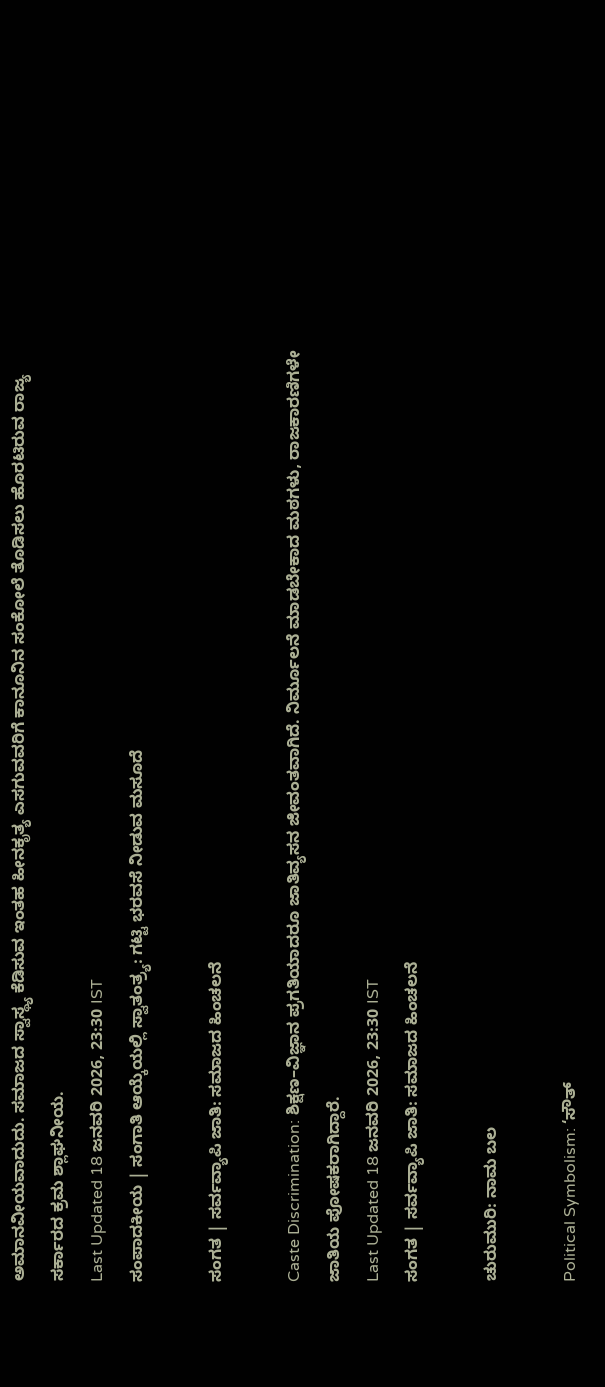ಅಮಾನವೀಯವಾದುದು. ಸಮಾಜದ ಸ್ವಾಸ್ಥ್ಯ ಕೆಡಿಸುವ ಇಂತಹ ಹೀನಕೃತ್ಯ ಎಸಗುವವರಿಗೆ ಕಾನೂನಿನ ಸಂಕೋಲೆ ತೊಡಿಸಲು ಹೊರಟಿರುವ ರಾಜ್ಯ ಸರ್ಕಾರದ ಕ್ರಮ ಶ್ಲಾಘನೀಯ.
Last Updated 18 ಜನವರಿ 2026, 23:30 IST
ಸಂಪಾದಕೀಯ | ಸಂಗಾತಿ ಆಯ್ಕೆಯಲ್ಲಿ ಸ್ವಾತಂತ್ರ್ಯ: ಗಟ್ಟಿ ಭರವಸೆ ನೀಡುವ ಮಸೂದೆ

ಸಂಗತ | ಸರ್ವವ್ಯಾಪಿ ಜಾತಿ: ಸಮಾಜದ ಹಿಂಚಲನೆ

Caste Discrimination: ಶಿಕ್ಷಣ–ವಿಜ್ಞಾನ ಪ್ರಗತಿಯಾದರೂ ಜಾತಿವ್ಯಸನ ಜೀವಂತವಾಗಿದೆ. ನಿರ್ಮೂಲನೆ ಮಾಡಬೇಕಾದ ಮಠಗಳು, ರಾಜಕಾರಣಿಗಳೇ ಜಾತಿಯ ಪೋಷಕರಾಗಿದ್ದಾರೆ.
Last Updated 18 ಜನವರಿ 2026, 23:30 IST
ಸಂಗತ | ಸರ್ವವ್ಯಾಪಿ ಜಾತಿ: ಸಮಾಜದ ಹಿಂಚಲನೆ

ಚುರುಮುರಿ: ನಾಮ ಬಲ

Political Symbolism: ‘ಸೌತ್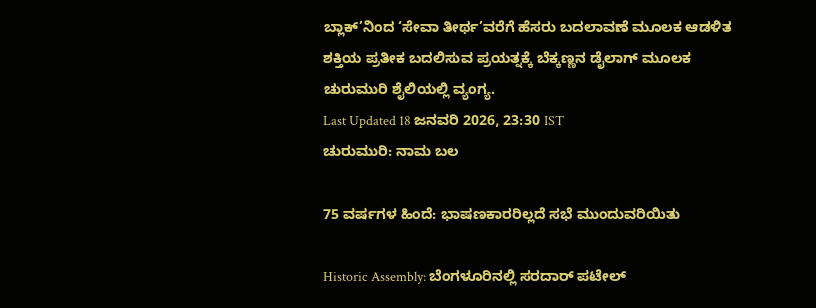ಬ್ಲಾಕ್’ನಿಂದ ‘ಸೇವಾ ತೀರ್ಥ’ವರೆಗೆ ಹೆಸರು ಬದಲಾವಣೆ ಮೂಲಕ ಆಡಳಿತ ಶಕ್ತಿಯ ಪ್ರತೀಕ ಬದಲಿಸುವ ಪ್ರಯತ್ನಕ್ಕೆ ಬೆಕ್ಕಣ್ಣನ ಡೈಲಾಗ್ ಮೂಲಕ ಚುರುಮುರಿ ಶೈಲಿಯಲ್ಲಿ ವ್ಯಂಗ್ಯ.
Last Updated 18 ಜನವರಿ 2026, 23:30 IST
ಚುರುಮುರಿ: ನಾಮ ಬಲ

75 ವರ್ಷಗಳ ಹಿಂದೆ: ಭಾಷಣಕಾರರಿಲ್ಲದೆ ಸಭೆ ಮುಂದುವರಿಯಿತು

Historic Assembly: ಬೆಂಗಳೂರಿನಲ್ಲಿ ಸರದಾರ್ ಪಟೇಲ್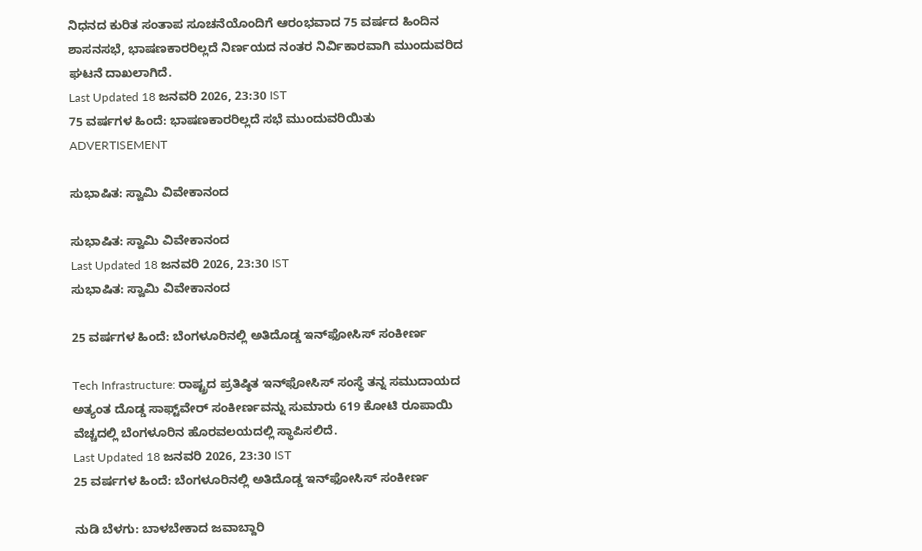ನಿಧನದ ಕುರಿತ ಸಂತಾಪ ಸೂಚನೆಯೊಂದಿಗೆ ಆರಂಭವಾದ 75 ವರ್ಷದ ಹಿಂದಿನ ಶಾಸನಸಭೆ, ಭಾಷಣಕಾರರಿಲ್ಲದೆ ನಿರ್ಣಯದ ನಂತರ ನಿರ್ವಿಕಾರವಾಗಿ ಮುಂದುವರಿದ ಘಟನೆ ದಾಖಲಾಗಿದೆ.
Last Updated 18 ಜನವರಿ 2026, 23:30 IST
75 ವರ್ಷಗಳ ಹಿಂದೆ: ಭಾಷಣಕಾರರಿಲ್ಲದೆ ಸಭೆ ಮುಂದುವರಿಯಿತು
ADVERTISEMENT

ಸುಭಾಷಿತ: ಸ್ವಾಮಿ ವಿವೇಕಾನಂದ

ಸುಭಾಷಿತ: ಸ್ವಾಮಿ ವಿವೇಕಾನಂದ
Last Updated 18 ಜನವರಿ 2026, 23:30 IST
ಸುಭಾಷಿತ: ಸ್ವಾಮಿ ವಿವೇಕಾನಂದ

25 ವರ್ಷಗಳ ಹಿಂದೆ: ಬೆಂಗಳೂರಿನಲ್ಲಿ ಅತಿದೊಡ್ಡ ಇನ್‌ಫೋಸಿಸ್‌ ಸಂಕೀರ್ಣ

Tech Infrastructure: ರಾಷ್ಟ್ರದ ಪ್ರತಿಷ್ಠಿತ ಇನ್‌ಫೋಸಿಸ್‌ ಸಂಸ್ಥೆ ತನ್ನ ಸಮುದಾಯದ ಅತ್ಯಂತ ದೊಡ್ಡ ಸಾಫ್ಟ್‌ವೇರ್‌ ಸಂಕೀರ್ಣವನ್ನು ಸುಮಾರು 619 ಕೋಟಿ ರೂಪಾಯಿ ವೆಚ್ಚದಲ್ಲಿ ಬೆಂಗಳೂರಿನ ಹೊರವಲಯದಲ್ಲಿ ಸ್ಥಾಪಿಸಲಿದೆ.
Last Updated 18 ಜನವರಿ 2026, 23:30 IST
25 ವರ್ಷಗಳ ಹಿಂದೆ: ಬೆಂಗಳೂರಿನಲ್ಲಿ ಅತಿದೊಡ್ಡ ಇನ್‌ಫೋಸಿಸ್‌ ಸಂಕೀರ್ಣ

ನುಡಿ ಬೆಳಗು: ಬಾಳಬೇಕಾದ ಜವಾಬ್ದಾರಿ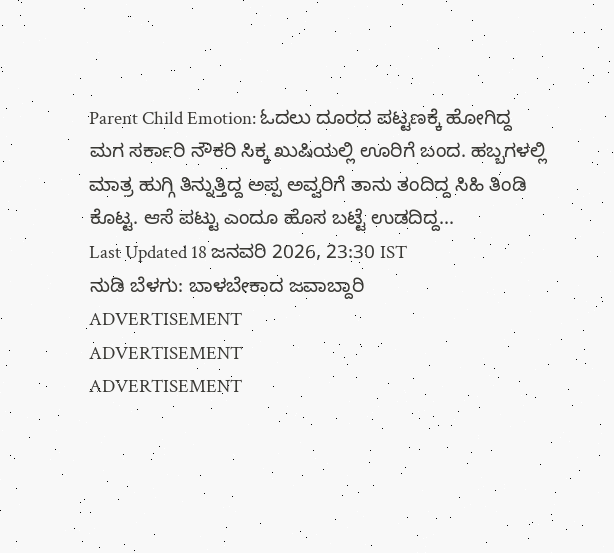Parent Child Emotion: ಓದಲು ದೂರದ ಪಟ್ಟಣಕ್ಕೆ ಹೋಗಿದ್ದ ಮಗ ಸರ್ಕಾರಿ ನೌಕರಿ ಸಿಕ್ಕ ಖುಷಿಯಲ್ಲಿ ಊರಿಗೆ ಬಂದ. ಹಬ್ಬಗಳಲ್ಲಿ ಮಾತ್ರ ಹುಗ್ಗಿ ತಿನ್ನುತ್ತಿದ್ದ ಅಪ್ಪ ಅವ್ವರಿಗೆ ತಾನು ತಂದಿದ್ದ ಸಿಹಿ ತಿಂಡಿ ಕೊಟ್ಟ. ಆಸೆ ಪಟ್ಟು ಎಂದೂ ಹೊಸ ಬಟ್ಟೆ ಉಡದಿದ್ದ...
Last Updated 18 ಜನವರಿ 2026, 23:30 IST
ನುಡಿ ಬೆಳಗು: ಬಾಳಬೇಕಾದ ಜವಾಬ್ದಾರಿ
ADVERTISEMENT
ADVERTISEMENT
ADVERTISEMENT